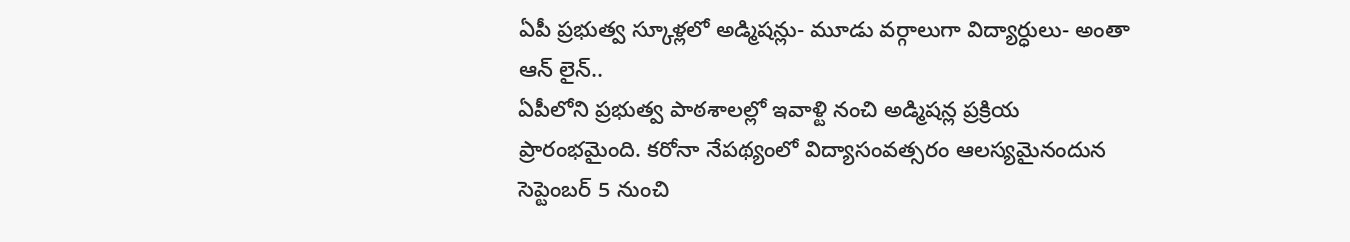ఏపీ ప్రభుత్వ స్కూళ్లలో అడ్మిషన్లు- మూడు వర్గాలుగా విద్యార్ధులు- అంతా ఆన్ లైన్..
ఏపీలోని ప్రభుత్వ పాఠశాలల్లో ఇవాళ్టి నంచి అడ్మిషన్ల ప్రక్రియ ప్రారంభమైంది. కరోనా నేపథ్యంలో విద్యాసంవత్సరం ఆలస్యమైనందున సెప్టెంబర్ 5 నుంచి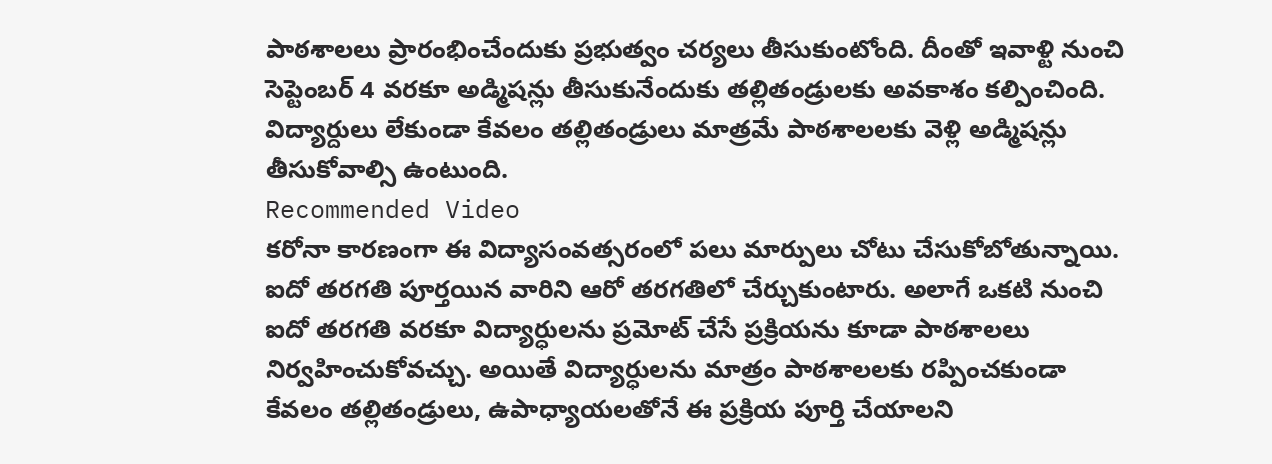పాఠశాలలు ప్రారంభించేందుకు ప్రభుత్వం చర్యలు తీసుకుంటోంది. దీంతో ఇవాళ్టి నుంచి సెప్టెంబర్ 4 వరకూ అడ్మిషన్లు తీసుకునేందుకు తల్లితండ్రులకు అవకాశం కల్పించింది. విద్యార్దులు లేకుండా కేవలం తల్లితండ్రులు మాత్రమే పాఠశాలలకు వెళ్లి అడ్మిషన్లు తీసుకోవాల్సి ఉంటుంది.
Recommended Video
కరోనా కారణంగా ఈ విద్యాసంవత్సరంలో పలు మార్పులు చోటు చేసుకోబోతున్నాయి. ఐదో తరగతి పూర్తయిన వారిని ఆరో తరగతిలో చేర్చుకుంటారు. అలాగే ఒకటి నుంచి ఐదో తరగతి వరకూ విద్యార్ధులను ప్రమోట్ చేసే ప్రక్రియను కూడా పాఠశాలలు నిర్వహించుకోవచ్చు. అయితే విద్యార్ధులను మాత్రం పాఠశాలలకు రప్పించకుండా కేవలం తల్లితండ్రులు, ఉపాధ్యాయలతోనే ఈ ప్రక్రియ పూర్తి చేయాలని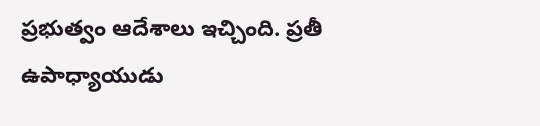ప్రభుత్వం ఆదేశాలు ఇచ్చింది. ప్రతీ ఉపాధ్యాయుడు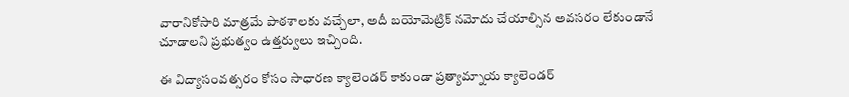వారానికోసారి మాత్రమే పాఠశాలకు వచ్చేలా, అదీ బయోమెట్రిక్ నమోదు చేయాల్సిన అవసరం లేకుండానే చూడాలని ప్రభుత్వం ఉత్తర్వులు ఇచ్చింది.

ఈ విద్యాసంవత్సరం కోసం సాధారణ క్యాలెండర్ కాకుండా ప్రత్యామ్నాయ క్యాలెండర్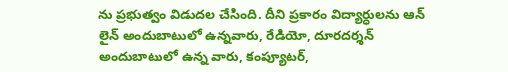ను ప్రభుత్వం విడుదల చేసింది. దీని ప్రకారం విద్యార్ధులను ఆన్ లైన్ అందుబాటులో ఉన్నవారు, రేడియో, దూరదర్శన్ అందుబాటులో ఉన్న వారు, కంప్యూటర్,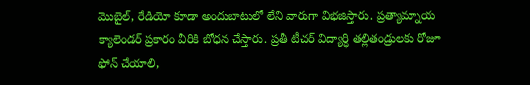మొబైల్, రేడియో కూడా అందుబాటులో లేని వారుగా విభజిస్తారు. ప్రత్యామ్నాయ క్యాలెండర్ ప్రకారం వీరికి బోధన చేస్తారు. ప్రతీ టీచర్ విద్యార్ధి తల్లితండ్రులకు రోజూ ఫోన్ చేయాలి,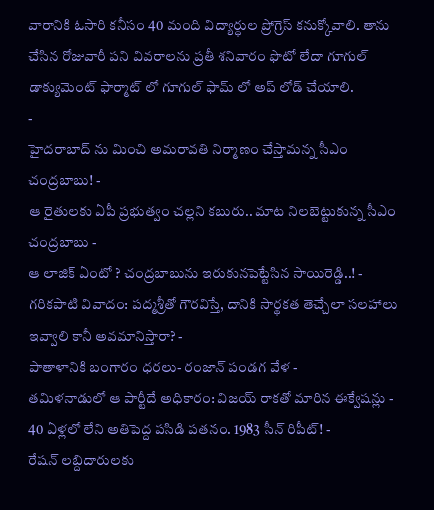వారానికి ఓసారి కనీసం 40 మంది విద్యార్ధుల ప్రోగ్రెస్ కనుక్కోవాలి. తాను చేసిన రోజువారీ పని వివరాలను ప్రతీ శనివారం ఫొటో లేదా గూగుల్ డాక్యుమెంట్ ఫార్మాట్ లో గూగుల్ ఫామ్ లో అప్ లోడ్ చేయాలి.
-
హైదరాబాద్ ను మించి అమరావతి నిర్మాణం చేస్తామన్న సీఎం చంద్రబాబు! -
ఆ రైతులకు ఏపీ ప్రభుత్వం చల్లని కబురు.. మాట నిలబెట్టుకున్న సీఎం చంద్రబాబు -
ఆ లాజిక్ ఏంటో ? చంద్రబాబును ఇరుకునపెట్టేసిన సాయిరెడ్డి..! -
గరికపాటి వివాదం: పద్మశ్రీతో గౌరవిస్తే, దానికి సార్థకత తెచ్చేలా సలహాలు ఇవ్వాలి కానీ అవమానిస్తారా? -
పాతాళానికి బంగారం ధరలు- రంజాన్ పండగ వేళ -
తమిళనాడులో ఆ పార్టీదే అధికారం: విజయ్ రాకతో మారిన ఈక్వేషన్లు -
40 ఏళ్లలో లేని అతిపెద్ద పసిడి పతనం. 1983 సీన్ రిపీట్! -
రేషన్ లబ్దిదారులకు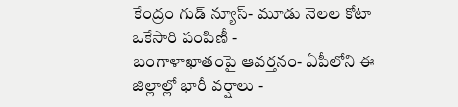కేంద్రం గుడ్ న్యూస్- మూడు నెలల కోటా ఒకేసారి పంపిణీ -
బంగాళాఖాతంపై ఆవర్తనం- ఏపీలోని ఈ జిల్లాల్లో భారీ వర్షాలు -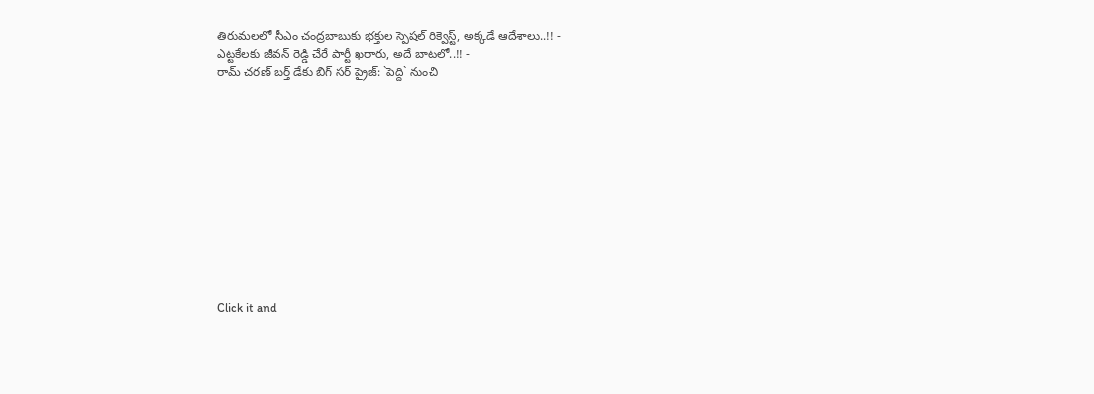తిరుమలలో సీఎం చంద్రబాబుకు భక్తుల స్పెషల్ రిక్వెస్ట్, అక్కడే ఆదేశాలు..!! -
ఎట్టకేలకు జీవన్ రెడ్డి చేరే పార్టీ ఖరారు, అదే బాటలో..!! -
రామ్ చరణ్ బర్త్ డేకు బిగ్ సర్ ప్రైజ్: `పెద్ది` నుంచి












Click it and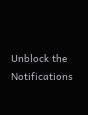Unblock the Notifications